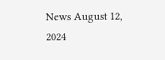News August 12, 2024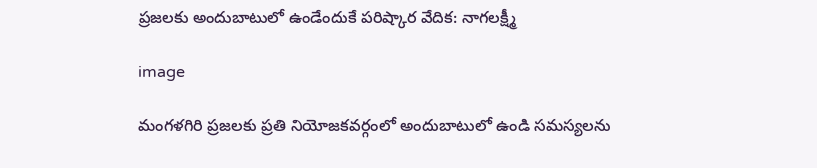ప్రజలకు అందుబాటులో ఉండేందుకే పరిష్కార వేదిక: నాగలక్ష్మీ

image

మంగళగిరి ప్రజలకు ప్రతి నియోజకవర్గంలో అందుబాటులో ఉండి సమస్యలను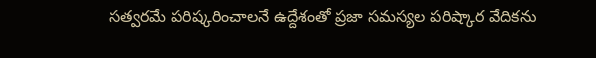సత్వరమే పరిష్కరించాలనే ఉద్దేశంతో ప్రజా సమస్యల పరిష్కార వేదికను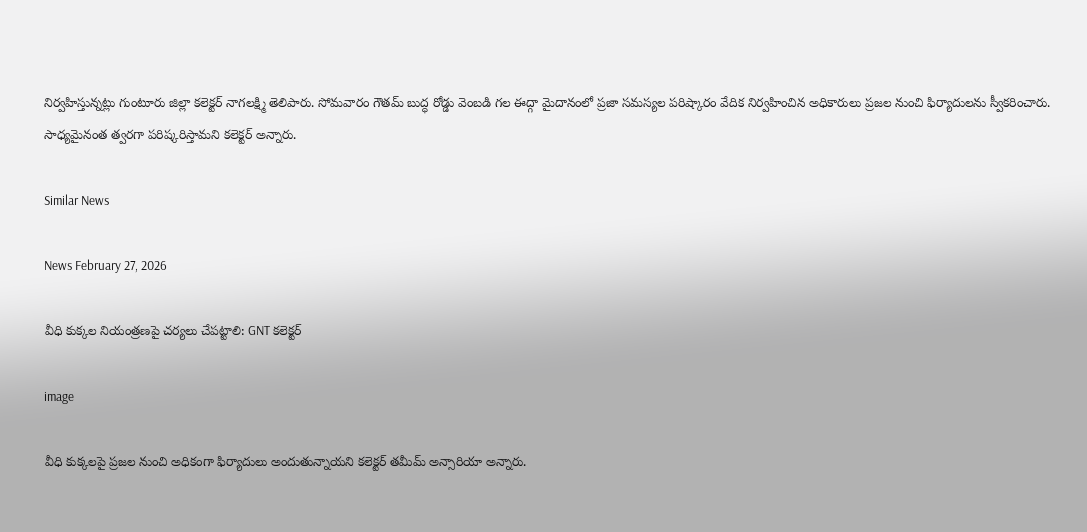నిర్వహిస్తున్నట్లు గుంటూరు జిల్లా కలెక్టర్ నాగలక్ష్మి తెలిపారు. సోమవారం గౌతమ్ బుద్ధ రోడ్డు వెంబడి గల ఈద్గా మైదానంలో ప్రజా సమస్యల పరిష్కారం వేదిక నిర్వహించిన అధికారులు ప్రజల నుంచి ఫిర్యాదులను స్వీకరించారు. సాధ్యమైనంత త్వరగా పరిష్కరిస్తామని కలెక్టర్ అన్నారు.

Similar News

News February 27, 2026

వీధి కుక్కల నియంత్రణపై చర్యలు చేపట్టాలి: GNT కలెక్టర్

image

వీధి కుక్కలపై ప్రజల నుంచి అధికంగా ఫిర్యాదులు అందుతున్నాయని కలెక్టర్ తమీమ్ అన్సారియా అన్నారు.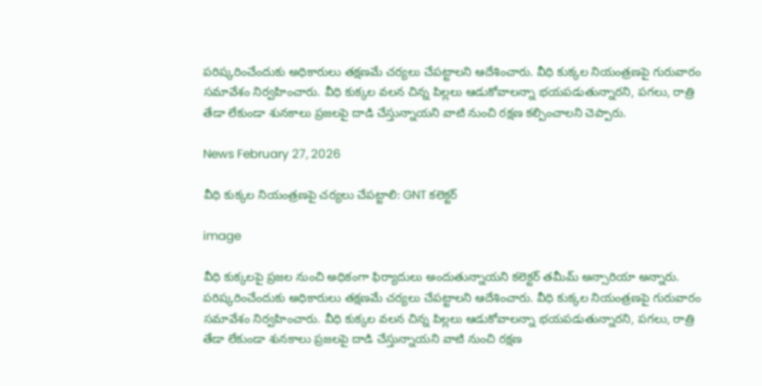పరిష్కరించేందుకు అధికారులు తక్షణమే చర్యలు చేపట్టాలని ఆదేశించారు. వీధి కుక్కల నియంత్రణపై గురువారం సమావేశం నిర్వహించారు. వీధి కుక్కల వలన చిన్న పిల్లలు ఆడుకోవాలన్నా భయపడుతున్నారని, పగలు, రాత్రి తేడా లేకుండా శునకాలు ప్రజలపై దాడి చేస్తున్నాయని వాటి నుంచి రక్షణ కల్పించాలని చెప్పారు.

News February 27, 2026

వీధి కుక్కల నియంత్రణపై చర్యలు చేపట్టాలి: GNT కలెక్టర్

image

వీధి కుక్కలపై ప్రజల నుంచి అధికంగా ఫిర్యాదులు అందుతున్నాయని కలెక్టర్ తమీమ్ అన్సారియా అన్నారు. పరిష్కరించేందుకు అధికారులు తక్షణమే చర్యలు చేపట్టాలని ఆదేశించారు. వీధి కుక్కల నియంత్రణపై గురువారం సమావేశం నిర్వహించారు. వీధి కుక్కల వలన చిన్న పిల్లలు ఆడుకోవాలన్నా భయపడుతున్నారని, పగలు, రాత్రి తేడా లేకుండా శునకాలు ప్రజలపై దాడి చేస్తున్నాయని వాటి నుంచి రక్షణ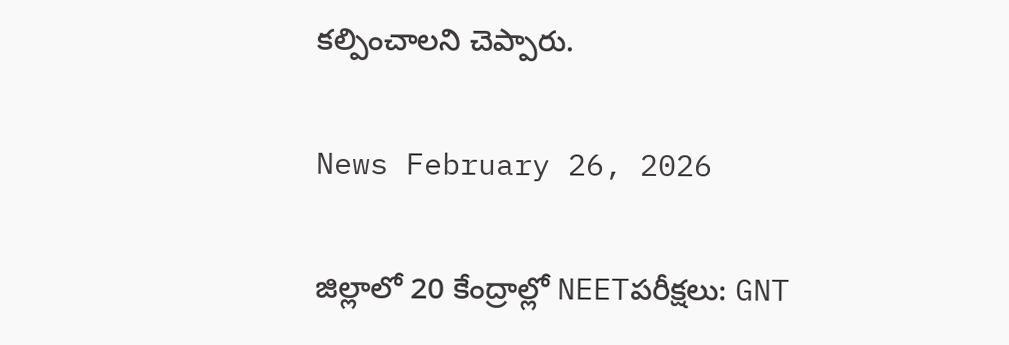కల్పించాలని చెప్పారు.

News February 26, 2026

జిల్లాలో 20 కేంద్రాల్లో NEETపరీక్షలు: GNT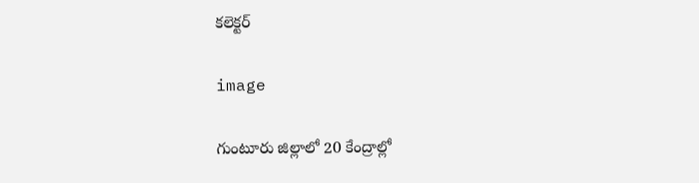కలెక్టర్

image

గుంటూరు జిల్లాలో 20 కేంద్రాల్లో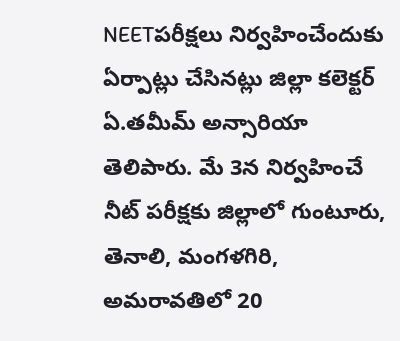NEETపరీక్షలు నిర్వహించేందుకు ఏర్పాట్లు చేసినట్లు జిల్లా కలెక్టర్ ఏ.తమీమ్ అన్సారియా తెలిపారు. మే 3న నిర్వహించే నీట్ పరీక్షకు జిల్లాలో గుంటూరు, తెనాలి, మంగళగిరి, అమరావతిలో 20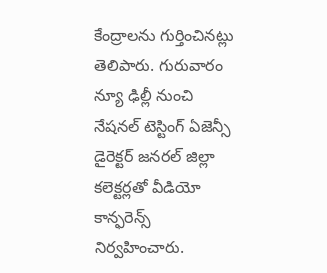కేంద్రాలను గుర్తించినట్లు తెలిపారు. గురువారం న్యూ ఢిల్లీ నుంచి నేషనల్ టెస్టింగ్ ఏజెన్సీ డైరెక్టర్ జనరల్ జిల్లా కలెక్టర్లతో వీడియో కాన్ఫరెన్స్ నిర్వహించారు.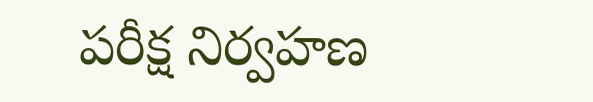పరీక్ష నిర్వహణ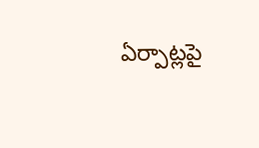ఏర్పాట్లపై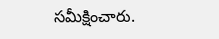సమీక్షించారు.